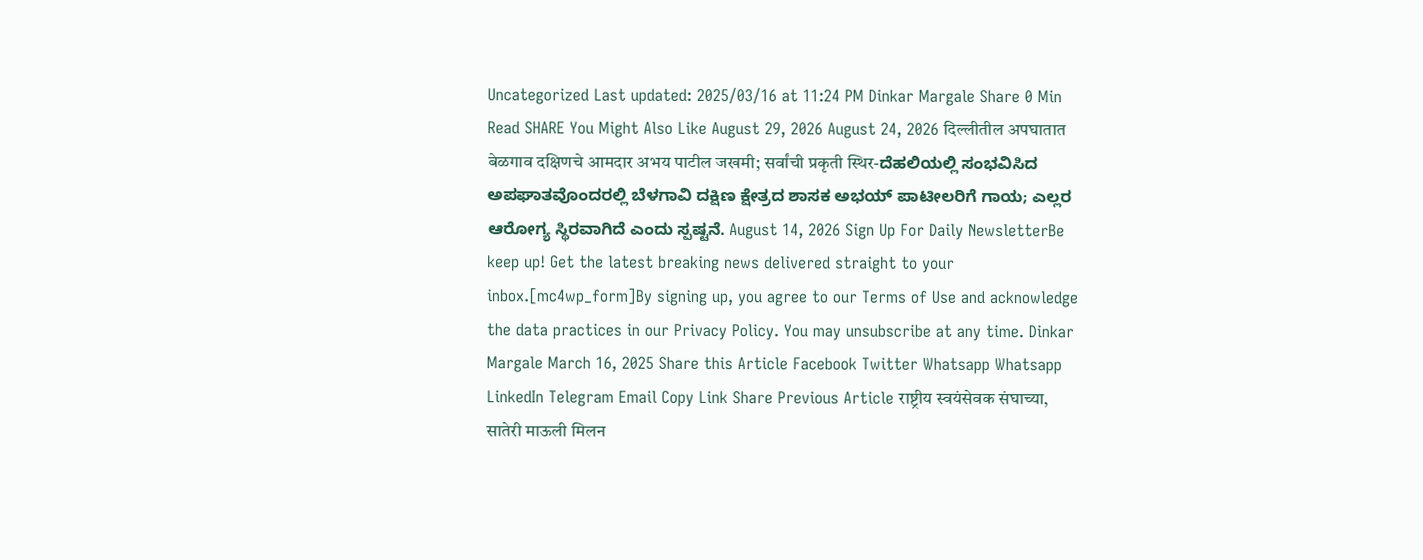Uncategorized Last updated: 2025/03/16 at 11:24 PM Dinkar Margale Share 0 Min Read SHARE You Might Also Like August 29, 2026 August 24, 2026 दिल्लीतील अपघातात बेळगाव दक्षिणचे आमदार अभय पाटील जखमी; सर्वांची प्रकृती स्थिर-ದೆಹಲಿಯಲ್ಲಿ ಸಂಭವಿಸಿದ ಅಪಘಾತವೊಂದರಲ್ಲಿ ಬೆಳಗಾವಿ ದಕ್ಷಿಣ ಕ್ಷೇತ್ರದ ಶಾಸಕ ಅಭಯ್ ಪಾಟೀಲರಿಗೆ ಗಾಯ; ಎಲ್ಲರ ಆರೋಗ್ಯ ಸ್ಥಿರವಾಗಿದೆ ಎಂದು ಸ್ಪಷ್ಟನೆ. August 14, 2026 Sign Up For Daily NewsletterBe keep up! Get the latest breaking news delivered straight to your inbox.[mc4wp_form]By signing up, you agree to our Terms of Use and acknowledge the data practices in our Privacy Policy. You may unsubscribe at any time. Dinkar Margale March 16, 2025 Share this Article Facebook Twitter Whatsapp Whatsapp LinkedIn Telegram Email Copy Link Share Previous Article राष्ट्रीय स्वयंसेवक संघाच्या, सातेरी माऊली मिलन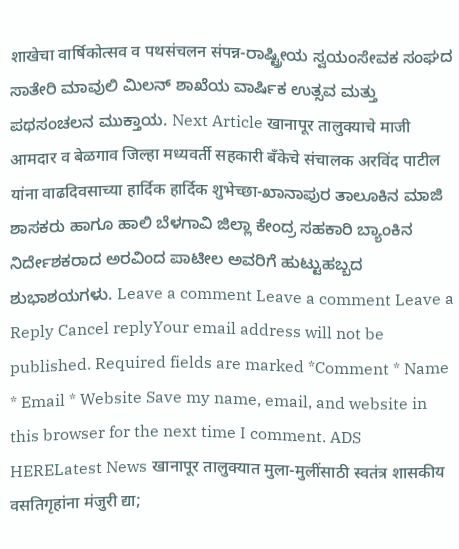शाखेचा वार्षिकोत्सव व पथसंचलन संपन्न-ರಾಷ್ಟ್ರೀಯ ಸ್ವಯಂಸೇವಕ ಸಂಘದ ಸಾತೇರಿ ಮಾವುಲಿ ಮಿಲನ್ ಶಾಖೆಯ ವಾರ್ಷಿಕ ಉತ್ಸವ ಮತ್ತು ಪಥಸಂಚಲನ ಮುಕ್ತಾಯ. Next Article खानापूर तालुक्याचे माजी आमदार व बेळगाव जिल्हा मध्यवर्ती सहकारी बँकेचे संचालक अरविंद पाटील यांना वाढदिवसाच्या हार्दिक हार्दिक शुभेच्छा-ಖಾನಾಪುರ ತಾಲೂಕಿನ ಮಾಜಿ ಶಾಸಕರು ಹಾಗೂ ಹಾಲಿ ಬೆಳಗಾವಿ ಜಿಲ್ಲಾ ಕೇಂದ್ರ ಸಹಕಾರಿ ಬ್ಯಾಂಕಿನ ನಿರ್ದೇಶಕರಾದ ಅರವಿಂದ ಪಾಟೀಲ ಅವರಿಗೆ ಹುಟ್ಟುಹಬ್ಬದ ಶುಭಾಶಯಗಳು. Leave a comment Leave a comment Leave a Reply Cancel replyYour email address will not be published. Required fields are marked *Comment * Name * Email * Website Save my name, email, and website in this browser for the next time I comment. ADS HERELatest News खानापूर तालुक्यात मुला-मुलींसाठी स्वतंत्र शासकीय वसतिगृहांना मंजुरी द्या;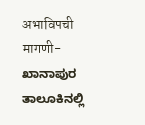अभाविपची मागणी-ಖಾನಾಪುರ ತಾಲೂಕಿನಲ್ಲಿ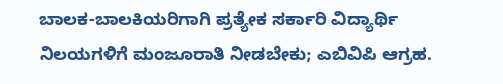ಬಾಲಕ-ಬಾಲಕಿಯರಿಗಾಗಿ ಪ್ರತ್ಯೇಕ ಸರ್ಕಾರಿ ವಿದ್ಯಾರ್ಥಿ ನಿಲಯಗಳಿಗೆ ಮಂಜೂರಾತಿ ನೀಡಬೇಕು; ಎಬಿವಿಪಿ ಆಗ್ರಹ.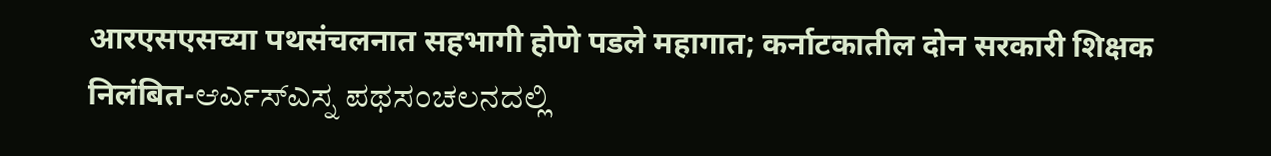आरएसएसच्या पथसंचलनात सहभागी होणे पडले महागात; कर्नाटकातील दोन सरकारी शिक्षक निलंबित-ಆರ್ಎಸ್ಎಸ್ನ ಪಥಸಂಚಲನದಲ್ಲಿ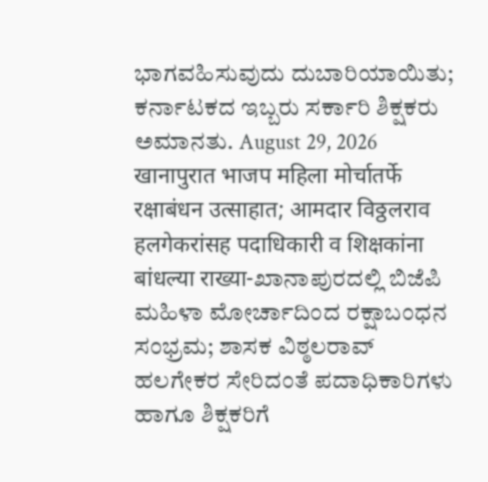ಭಾಗವಹಿಸುವುದು ದುಬಾರಿಯಾಯಿತು; ಕರ್ನಾಟಕದ ಇಬ್ಬರು ಸರ್ಕಾರಿ ಶಿಕ್ಷಕರು ಅಮಾನತು. August 29, 2026 खानापुरात भाजप महिला मोर्चातर्फे रक्षाबंधन उत्साहात; आमदार विठ्ठलराव हलगेकरांसह पदाधिकारी व शिक्षकांना बांधल्या राख्या-ಖಾನಾಪುರದಲ್ಲಿ ಬಿಜೆಪಿ ಮಹಿಳಾ ಮೋರ್ಚಾದಿಂದ ರಕ್ಷಾಬಂಧನ ಸಂಭ್ರಮ; ಶಾಸಕ ವಿಠ್ಠಲರಾವ್ ಹಲಗೇಕರ ಸೇರಿದಂತೆ ಪದಾಧಿಕಾರಿಗಳು ಹಾಗೂ ಶಿಕ್ಷಕರಿಗೆ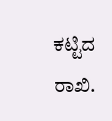ಕಟ್ಟಿದ ರಾಖಿ.